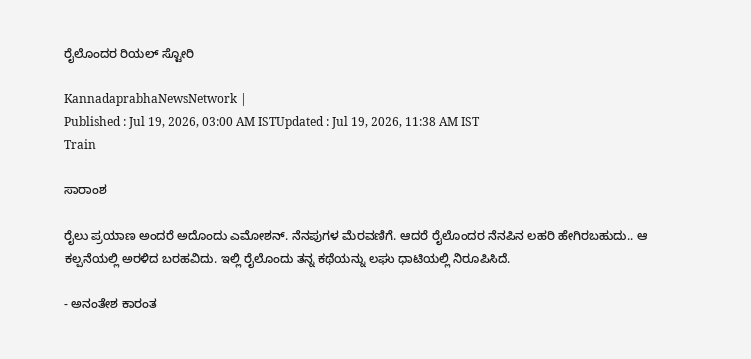ರೈಲೊಂದರ ರಿಯಲ್‌ ಸ್ಟೋರಿ

KannadaprabhaNewsNetwork |
Published : Jul 19, 2026, 03:00 AM ISTUpdated : Jul 19, 2026, 11:38 AM IST
Train

ಸಾರಾಂಶ

ರೈಲು ಪ್ರಯಾಣ ಅಂದರೆ ಅದೊಂದು ಎಮೋಶನ್‌. ನೆನಪುಗಳ ಮೆರವಣಿಗೆ. ಆದರೆ ರೈಲೊಂದರ ನೆನಪಿನ ಲಹರಿ ಹೇಗಿರಬಹುದು.. ಆ ಕಲ್ಪನೆಯಲ್ಲಿ ಅರಳಿದ ಬರಹವಿದು. ಇಲ್ಲಿ ರೈಲೊಂದು ತನ್ನ ಕಥೆಯನ್ನು ಲಘು ಧಾಟಿಯಲ್ಲಿ ನಿರೂಪಿಸಿದೆ.

- ಅನಂತೇಶ ಕಾರಂತ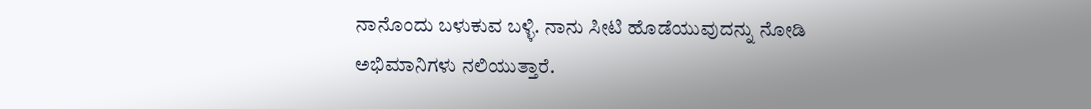ನಾನೊಂದು ಬಳುಕುವ ಬಳ್ಳಿ. ನಾನು ಸೀಟಿ ಹೊಡೆಯುವುದನ್ನು ನೋಡಿ ಅಭಿಮಾನಿಗಳು ನಲಿಯುತ್ತಾರೆ.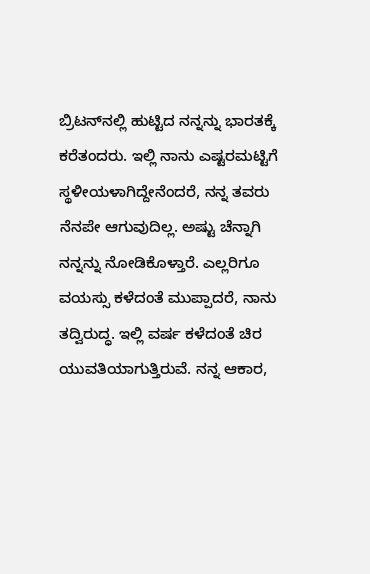ಬ್ರಿಟನ್‌ನಲ್ಲಿ ಹುಟ್ಟಿದ ನನ್ನನ್ನು ಭಾರತಕ್ಕೆ ಕರೆತಂದರು. ಇಲ್ಲಿ ನಾನು ಎಷ್ಟರಮಟ್ಟಿಗೆ ಸ್ಥಳೀಯಳಾಗಿದ್ದೇನೆಂದರೆ, ನನ್ನ ತವರು ನೆನಪೇ ಆಗುವುದಿಲ್ಲ. ಅಷ್ಟು ಚೆನ್ನಾಗಿ ನನ್ನನ್ನು ನೋಡಿಕೊಳ್ತಾರೆ. ಎಲ್ಲರಿಗೂ ವಯಸ್ಸು ಕಳೆದಂತೆ ಮುಪ್ಪಾದರೆ, ನಾನು ತದ್ವಿರುದ್ಧ. ಇಲ್ಲಿ ವರ್ಷ ಕಳೆದಂತೆ ಚಿರ ಯುವತಿಯಾಗುತ್ತಿರುವೆ. ನನ್ನ ಆಕಾರ,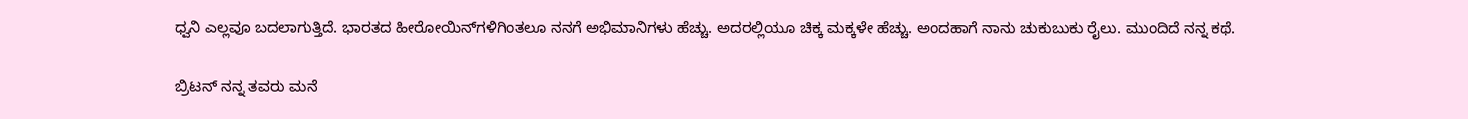ಧ್ವನಿ ಎಲ್ಲವೂ ಬದಲಾಗುತ್ತಿದೆ. ಭಾರತದ ಹೀರೋಯಿನ್‌ಗಳಿಗಿಂತಲೂ ನನಗೆ ಅಭಿಮಾನಿಗಳು ಹೆಚ್ಚು. ಅದರಲ್ಲಿಯೂ ಚಿಕ್ಕ ಮಕ್ಕಳೇ ಹೆಚ್ಚು. ಅಂದಹಾಗೆ ನಾನು ಚುಕುಬುಕು ರೈಲು. ಮುಂದಿದೆ ನನ್ನ ಕಥೆ.

ಬ್ರಿಟನ್‌ ನನ್ನ ತವರು ಮನೆ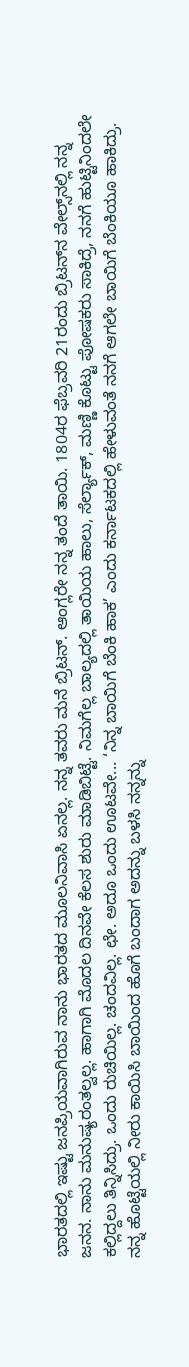ಭಾರತದಲ್ಲಿ ಇಷ್ಟು ಜನಪ್ರಿಯವಾಗಿರುವ ನಾನು ಭಾರತದ ಮೂಲನಿವಾಸಿ ಏನಲ್ಲ. ನನ್ನ ತವರು ಮನೆ ಬ್ರಿಟನ್‌. ಆಂಗ್ಲರೇ ನನ್ನ ತಂದೆ ತಾಯಿ. 1804ರ ಫೆಬ್ರವರಿ 21ರಂದು ಬ್ರಿಟನ್‌ನ ವೇಲ್ಸ್‌ನಲ್ಲಿ ನನ್ನ ಜನನ. ನಾನು ಮನುಷ್ಯರಂತಲ್ವಲ್ಲ. ಹಾಗಾಗಿ ಮೊದಲ ದಿನವೇ ಕೆಲಸ ಶುರು ಮಾಡಿಬಿಟ್ಟೆ. ನಿಮಗೆಲ್ಲ ಬಾಲ್ಯದಲ್ಲಿ ತಾಯಿಯ ಹಾಲು, ಸೆರ್ಲ್ಯಾಕ್‌, ಮಣ್ಣಿ ಕೊಟ್ಟು ಪೋಷಕರು ಸಾಕಿದ್ರೆ, ನನಗೆ ಹುಟ್ಟಿನಿಂದಲೇ ಕಲ್ಲಿದ್ದಲು ತಿನ್ನಿಸಿದ್ರು. ಒಂದು ರುಚಿಯಿಲ್ಲ. ಚಂದವಿಲ್ಲ. ಛೇ. ಅದೂ ಒಂದು ಊಟವೇ... ‘ನಿನ್ನ ಬಾಯಿಗೆ ಬೆಂಕಿ ಹಾಕ’ ಎಂದು ಕರ್ನಾಟಕದಲ್ಲಿ ಹೇಳುವಂತೆ ನನಗೆ ಆಗಲೇ ಬಾಯಿಗೆ ಬೆಂಕಿಯೂ ಹಾಕಿದ್ರು. ನನ್ನ ಹೊಟ್ಟೆಯಲ್ಲಿ ನೀರು ಕಾಯಿಸಿ ಬಾಯಿಂದ ಹೊಗೆ ಬಂದಾಗ ಅದನ್ನು ಬಳಸಿ ನನ್ನನ್ನು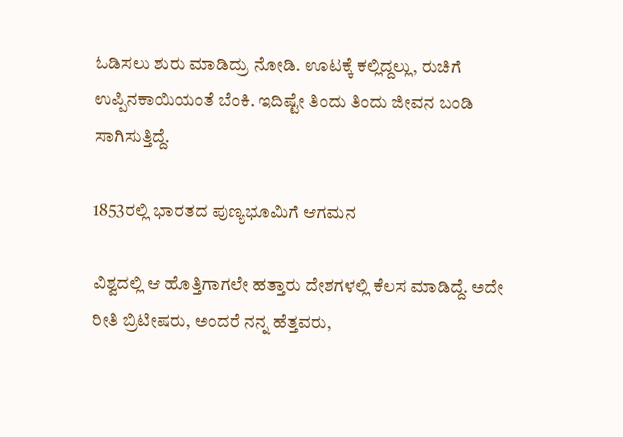ಓಡಿಸಲು ಶುರು ಮಾಡಿದ್ರು ನೋಡಿ. ಊಟಕ್ಕೆ ಕಲ್ಲಿದ್ದಲ್ಲು, ರುಚಿಗೆ ಉಪ್ಪಿನಕಾಯಿಯಂತೆ ಬೆಂಕಿ. ಇದಿಷ್ಟೇ ತಿಂದು ತಿಂದು ಜೀವನ ಬಂಡಿ ಸಾಗಿಸುತ್ತಿದ್ದೆ.

1853ರಲ್ಲಿ ಭಾರತದ ಪುಣ್ಯಭೂಮಿಗೆ ಆಗಮನ

ವಿಶ್ವದಲ್ಲಿ ಆ ಹೊತ್ತಿಗಾಗಲೇ ಹತ್ತಾರು ದೇಶಗಳಲ್ಲಿ ಕೆಲಸ ಮಾಡಿದ್ದೆ. ಅದೇ ರೀತಿ ಬ್ರಿಟೀಷರು, ಅಂದರೆ ನನ್ನ ಹೆತ್ತವರು,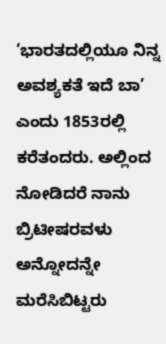‘ಭಾರತದಲ್ಲಿಯೂ ನಿನ್ನ ಅವಶ್ಯಕತೆ ಇದೆ ಬಾ’ ಎಂದು 1853ರಲ್ಲಿ ಕರೆತಂದರು. ಅಲ್ಲಿಂದ ನೋಡಿದರೆ ನಾನು ಬ್ರಿಟೀಷರವಳು ಅನ್ನೋದನ್ನೇ ಮರೆಸಿಬಿಟ್ಟರು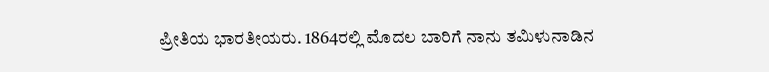ಪ್ರೀತಿಯ ಭಾರತೀಯರು. 1864ರಲ್ಲಿ ಮೊದಲ ಬಾರಿಗೆ ನಾನು ತಮಿಳುನಾಡಿನ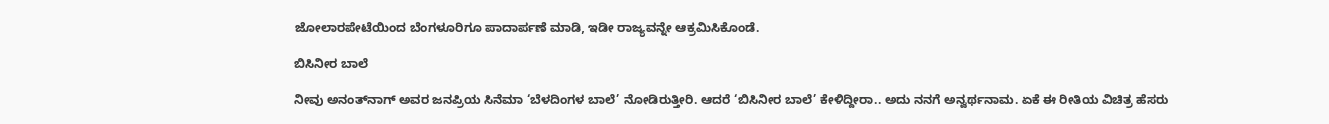ಜೋಲಾರಪೇಟೆಯಿಂದ ಬೆಂಗಳೂರಿಗೂ ಪಾದಾರ್ಪಣೆ ಮಾಡಿ, ಇಡೀ ರಾಜ್ಯವನ್ನೇ ಆಕ್ರಮಿಸಿಕೊಂಡೆ.

ಬಿಸಿನೀರ ಬಾಲೆ

ನೀವು ಅನಂತ್‌ನಾಗ್‌ ಅವರ ಜನಪ್ರಿಯ ಸಿನೆಮಾ ‘ಬೆಳದಿಂಗಳ ಬಾಲೆ’ ನೋಡಿರುತ್ತೀರಿ. ಆದರೆ ‘ಬಿಸಿನೀರ ಬಾಲೆ’ ಕೇಳಿದ್ದೀರಾ.. ಅದು ನನಗೆ ಅನ್ವರ್ಥನಾಮ. ಏಕೆ ಈ ರೀತಿಯ ವಿಚಿತ್ರ ಹೆಸರು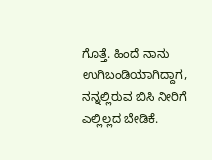ಗೊತ್ತೆ. ಹಿಂದೆ ನಾನು ಉಗಿಬಂಡಿಯಾಗಿದ್ದಾಗ, ನನ್ನಲ್ಲಿರುವ ಬಿಸಿ ನೀರಿಗೆ ಎಲ್ಲಿಲ್ಲದ ಬೇಡಿಕೆ.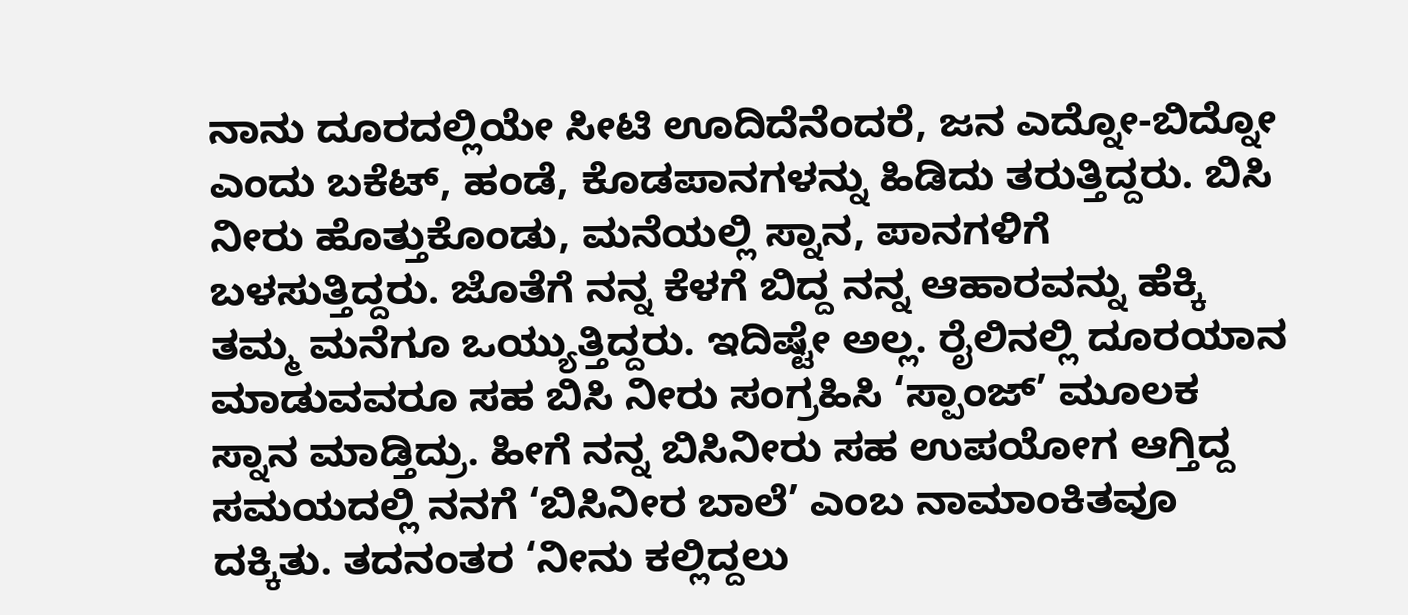ನಾನು ದೂರದಲ್ಲಿಯೇ ಸೀಟಿ ಊದಿದೆನೆಂದರೆ, ಜನ ಎದ್ನೋ-ಬಿದ್ನೋ ಎಂದು ಬಕೆಟ್‌, ಹಂಡೆ, ಕೊಡಪಾನಗಳನ್ನು ಹಿಡಿದು ತರುತ್ತಿದ್ದರು. ಬಿಸಿ ನೀರು ಹೊತ್ತುಕೊಂಡು, ಮನೆಯಲ್ಲಿ ಸ್ನಾನ, ಪಾನಗಳಿಗೆ ಬಳಸುತ್ತಿದ್ದರು. ಜೊತೆಗೆ ನನ್ನ ಕೆಳಗೆ ಬಿದ್ದ ನನ್ನ ಆಹಾರವನ್ನು ಹೆಕ್ಕಿ ತಮ್ಮ ಮನೆಗೂ ಒಯ್ಯುತ್ತಿದ್ದರು. ಇದಿಷ್ಟೇ ಅಲ್ಲ. ರೈಲಿನಲ್ಲಿ ದೂರಯಾನ ಮಾಡುವವರೂ ಸಹ ಬಿಸಿ ನೀರು ಸಂಗ್ರಹಿಸಿ ‘ಸ್ಪಾಂಜ್‌’ ಮೂಲಕ ಸ್ನಾನ ಮಾಡ್ತಿದ್ರು. ಹೀಗೆ ನನ್ನ ಬಿಸಿನೀರು ಸಹ ಉಪಯೋಗ ಆಗ್ತಿದ್ದ ಸಮಯದಲ್ಲಿ ನನಗೆ ‘ಬಿಸಿನೀರ ಬಾಲೆ’ ಎಂಬ ನಾಮಾಂಕಿತವೂ ದಕ್ಕಿತು. ತದನಂತರ ‘ನೀನು ಕಲ್ಲಿದ್ದಲು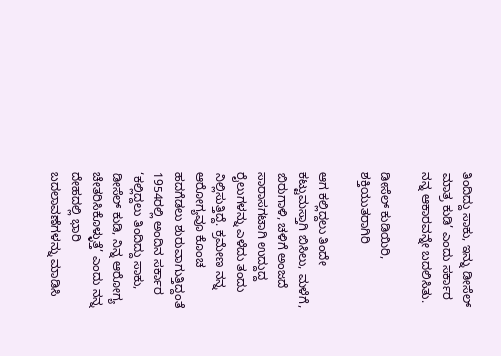ತಿಂದಿದ್ದು ಸಾಕು, ಇನ್ನು ಡೀಸೆಲ್‌ ಮಾತ್ರ ಕುಡಿ’ ಎಂದು ಸರ್ಕಾರ ನನ್ನ ಆಕಾರವನ್ನೇ ಬದಲಿಸಿತು.

ಡೀಸೆಲ್‌ ಕುಡಿಯಿರಿ, ಶಕ್ತಿಯುತರಾಗಿರಿ

ಆಗ ಕಲ್ಲಿದ್ದಲು ತಿಂದೇ ಕಟ್ಟುಮಸ್ತಾಗಿ ಬಿಸಿಲು, ಮಳೆಗೆ, ಬಿರುಗಾಳಿ, ಚಳಿಗೆ ಅಂಜದೆ ಸಾರಾಸಗಟಾಗಿ ಉದ್ದುದ್ದ ರೈಲುಗಳನ್ನು ಎಳೆದು ತಂದು ನಿಲ್ಲಿಸುತ್ತಿದ್ದೆ. ಕ್ರಮೇಣ ನನ್ನ ಆರೋಗ್ಯವೂ ಕೊಂಚ ಹದಗೆಡಲು ಶುರುವಾಗುತ್ತಿದ್ದಂತೆ 1954ರಲ್ಲಿ ಅಂದಿನ ಸರ್ಕಾರ ‘ಕಲ್ಲಿದ್ದಲು ತಿಂದಿದ್ದು ಸಾಕು, ಡೀಸೆಲ್‌ ಕುಡಿ, ನಿನ್ನ ಆರೋಗ್ಯ ಚೇತರಿಸಿಕೊಳ್ಳುತ್ತೆ’ ಎಂದು ನನ್ನ ದೇಹದಲ್ಲಿ ಭಾರಿ ಬದಲಾವಣೆಗಳನ್ನು ಮಾಡಿಸಿ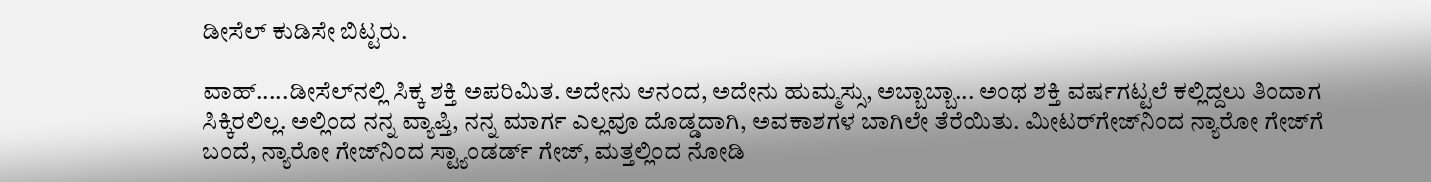ಡೀಸೆಲ್‌ ಕುಡಿಸೇ ಬಿಟ್ಟರು.

ವಾಹ್‌.....ಡೀಸೆಲ್‌ನಲ್ಲಿ ಸಿಕ್ಕ ಶಕ್ತಿ ಅಪರಿಮಿತ. ಅದೇನು ಆನಂದ, ಅದೇನು ಹುಮ್ಮಸ್ಸು, ಅಬ್ಬಾಬ್ಬಾ... ಅಂಥ ಶಕ್ತಿ ವರ್ಷಗಟ್ಟಲೆ ಕಲ್ಲಿದ್ದಲು ತಿಂದಾಗ ಸಿಕ್ಕಿರಲಿಲ್ಲ. ಅಲ್ಲಿಂದ ನನ್ನ ವ್ಯಾಪ್ತಿ, ನನ್ನ ಮಾರ್ಗ ಎಲ್ಲವೂ ದೊಡ್ಡದಾಗಿ, ಅವಕಾಶಗಳ ಬಾಗಿಲೇ ತೆರೆಯಿತು. ಮೀಟರ್‌ಗೇಜ್‌ನಿಂದ ನ್ಯಾರೋ ಗೇಜ್‌ಗೆ ಬಂದೆ, ನ್ಯಾರೋ ಗೇಜ್‌ನಿಂದ ಸ್ಟ್ಯಾಂಡರ್ಡ್‌ ಗೇಜ್‌, ಮತ್ತಲ್ಲಿಂದ ನೋಡಿ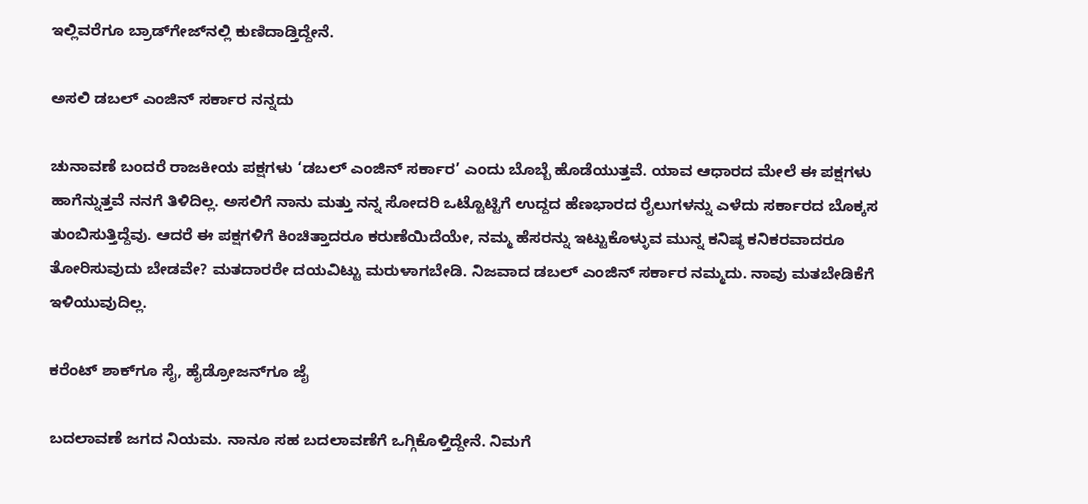ಇಲ್ಲಿವರೆಗೂ ಬ್ರಾಡ್‌ಗೇಜ್‌ನಲ್ಲಿ ಕುಣಿದಾಡ್ತಿದ್ದೇನೆ.

ಅಸಲಿ ಡಬಲ್‌ ಎಂಜಿನ್‌ ಸರ್ಕಾರ ನನ್ನದು

ಚುನಾವಣೆ ಬಂದರೆ ರಾಜಕೀಯ ಪಕ್ಷಗಳು ‘ಡಬಲ್‌ ಎಂಜಿನ್‌ ಸರ್ಕಾರ’ ಎಂದು ಬೊಬ್ಬೆ ಹೊಡೆಯುತ್ತವೆ. ಯಾವ ಆಧಾರದ ಮೇಲೆ ಈ ಪಕ್ಷಗಳು ಹಾಗೆನ್ನುತ್ತವೆ ನನಗೆ ತಿಳಿದಿಲ್ಲ. ಅಸಲಿಗೆ ನಾನು ಮತ್ತು ನನ್ನ ಸೋದರಿ ಒಟ್ಟೊಟ್ಟಿಗೆ ಉದ್ದದ ಹೆಣಭಾರದ ರೈಲುಗಳನ್ನು ಎಳೆದು ಸರ್ಕಾರದ ಬೊಕ್ಕಸ ತುಂಬಿಸುತ್ತಿದ್ದೆವು. ಆದರೆ ಈ ಪಕ್ಷಗಳಿಗೆ ಕಿಂಚಿತ್ತಾದರೂ ಕರುಣೆಯಿದೆಯೇ, ನಮ್ಮ ಹೆಸರನ್ನು ಇಟ್ಟುಕೊಳ್ಳುವ ಮುನ್ನ ಕನಿಷ್ಠ ಕನಿಕರವಾದರೂ ತೋರಿಸುವುದು ಬೇಡವೇ? ಮತದಾರರೇ ದಯವಿಟ್ಟು ಮರುಳಾಗಬೇಡಿ. ನಿಜವಾದ ಡಬಲ್‌ ಎಂಜಿನ್‌ ಸರ್ಕಾರ ನಮ್ಮದು. ನಾವು ಮತಬೇಡಿಕೆಗೆ ಇಳಿಯುವುದಿಲ್ಲ.

ಕರೆಂಟ್‌ ಶಾಕ್‌ಗೂ ಸೈ, ಹೈಡ್ರೋಜನ್‌ಗೂ ಜೈ

ಬದಲಾವಣೆ ಜಗದ ನಿಯಮ. ನಾನೂ ಸಹ ಬದಲಾವಣೆಗೆ ಒಗ್ಗಿಕೊಳ್ತಿದ್ದೇನೆ. ನಿಮಗೆ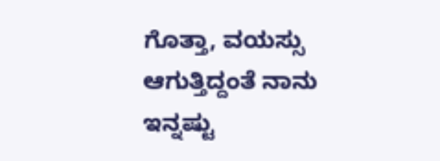ಗೊತ್ತಾ, ವಯಸ್ಸು ಆಗುತ್ತಿದ್ದಂತೆ ನಾನು ಇನ್ನಷ್ಟು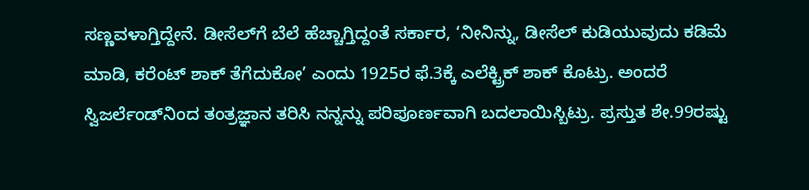ಸಣ್ಣವಳಾಗ್ತಿದ್ದೇನೆ. ಡೀಸೆಲ್‌ಗೆ ಬೆಲೆ ಹೆಚ್ಚಾಗ್ತಿದ್ದಂತೆ ಸರ್ಕಾರ, ‘ನೀನಿನ್ನು, ಡೀಸೆಲ್‌ ಕುಡಿಯುವುದು ಕಡಿಮೆ ಮಾಡಿ, ಕರೆಂಟ್‌ ಶಾಕ್‌ ತೆಗೆದುಕೋ’ ಎಂದು 1925ರ ಫೆ.3ಕ್ಕೆ ಎಲೆಕ್ಟ್ರಿಕ್‌ ಶಾಕ್‌ ಕೊಟ್ರು. ಅಂದರೆ ಸ್ವಿಜರ್ಲೆಂಡ್‌ನಿಂದ ತಂತ್ರಜ್ಞಾನ ತರಿಸಿ ನನ್ನನ್ನು ಪರಿಪೂರ್ಣವಾಗಿ ಬದಲಾಯಿಸ್ಬಿಟ್ರು. ಪ್ರಸ್ತುತ ಶೇ.99ರಷ್ಟು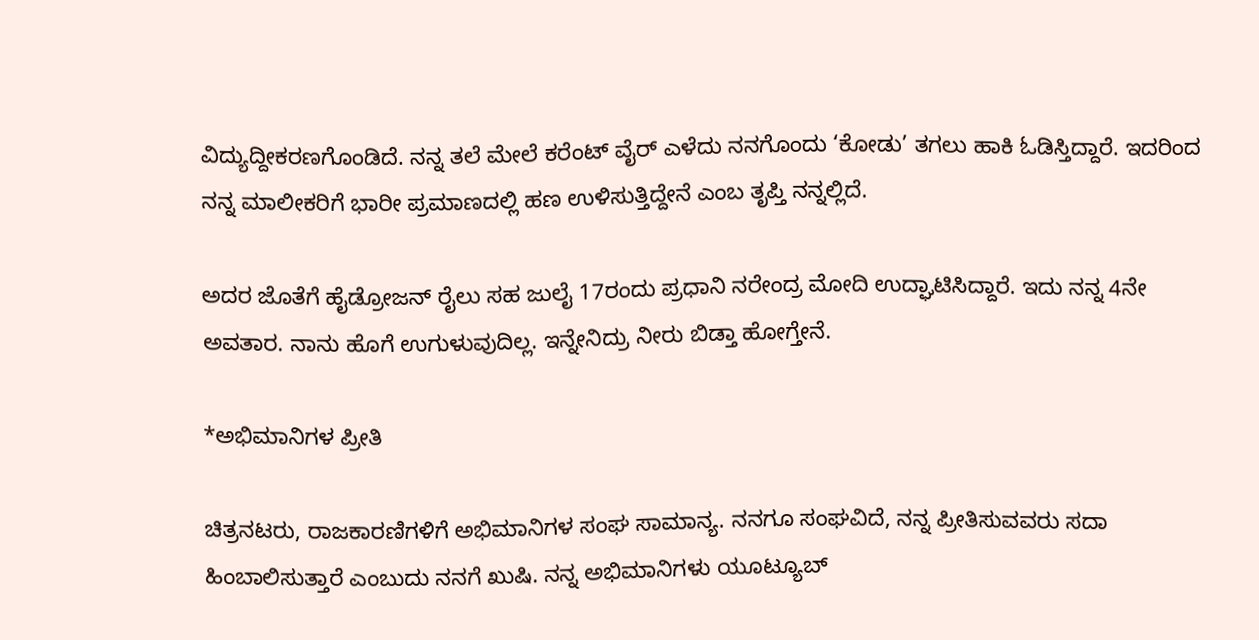ವಿದ್ಯುದ್ದೀಕರಣಗೊಂಡಿದೆ. ನನ್ನ ತಲೆ ಮೇಲೆ ಕರೆಂಟ್‌ ವೈರ್‌ ಎಳೆದು ನನಗೊಂದು ‘ಕೋಡು’ ತಗಲು ಹಾಕಿ ಓಡಿಸ್ತಿದ್ದಾರೆ. ಇದರಿಂದ ನನ್ನ ಮಾಲೀಕರಿಗೆ ಭಾರೀ ಪ್ರಮಾಣದಲ್ಲಿ ಹಣ ಉಳಿಸುತ್ತಿದ್ದೇನೆ ಎಂಬ ತೃಪ್ತಿ ನನ್ನಲ್ಲಿದೆ.

ಅದರ ಜೊತೆಗೆ ಹೈಡ್ರೋಜನ್‌ ರೈಲು ಸಹ ಜುಲೈ 17ರಂದು ಪ್ರಧಾನಿ ನರೇಂದ್ರ ಮೋದಿ ಉದ್ಘಾಟಿಸಿದ್ದಾರೆ. ಇದು ನನ್ನ 4ನೇ ಅವತಾರ. ನಾನು ಹೊಗೆ ಉಗುಳುವುದಿಲ್ಲ. ಇನ್ನೇನಿದ್ರು ನೀರು ಬಿಡ್ತಾ ಹೋಗ್ತೇನೆ.

*ಅಭಿಮಾನಿಗಳ ಪ್ರೀತಿ

ಚಿತ್ರನಟರು, ರಾಜಕಾರಣಿಗಳಿಗೆ ಅಭಿಮಾನಿಗಳ ಸಂಘ ಸಾಮಾನ್ಯ. ನನಗೂ ಸಂಘವಿದೆ, ನನ್ನ ಪ್ರೀತಿಸುವವರು ಸದಾ ಹಿಂಬಾಲಿಸುತ್ತಾರೆ ಎಂಬುದು ನನಗೆ ಖುಷಿ. ನನ್ನ ಅಭಿಮಾನಿಗಳು ಯೂಟ್ಯೂಬ್‌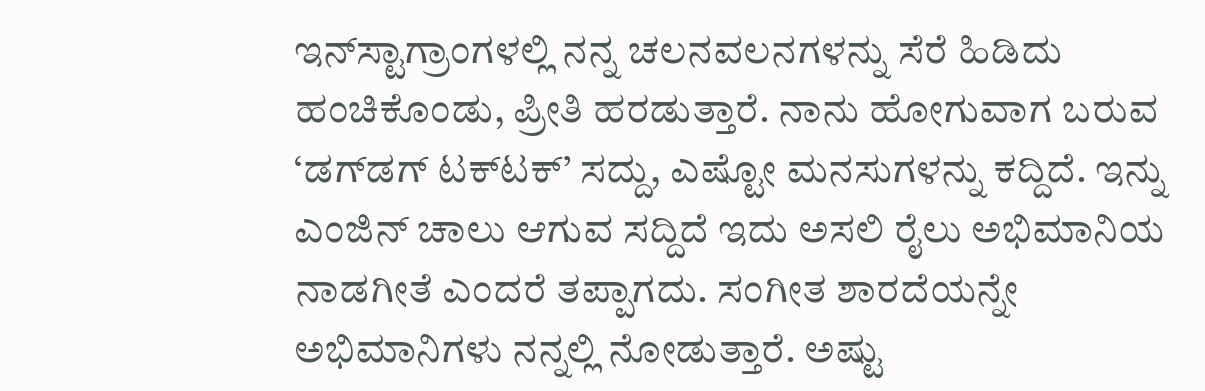ಇನ್‌ಸ್ಟಾಗ್ರಾಂಗಳಲ್ಲಿ ನನ್ನ ಚಲನವಲನಗಳನ್ನು ಸೆರೆ ಹಿಡಿದು ಹಂಚಿಕೊಂಡು, ಪ್ರೀತಿ ಹರಡುತ್ತಾರೆ. ನಾನು ಹೋಗುವಾಗ ಬರುವ ‘ಡಗ್‌ಡಗ್‌ ಟಕ್‌ಟಕ್‌’ ಸದ್ದು, ಎಷ್ಟೋ ಮನಸುಗಳನ್ನು ಕದ್ದಿದೆ. ಇನ್ನು ಎಂಜಿನ್‌ ಚಾಲು ಆಗುವ ಸದ್ದಿದೆ ಇದು ಅಸಲಿ ರೈಲು ಅಭಿಮಾನಿಯ ನಾಡಗೀತೆ ಎಂದರೆ ತಪ್ಪಾಗದು. ಸಂಗೀತ ಶಾರದೆಯನ್ನೇ ಅಭಿಮಾನಿಗಳು ನನ್ನಲ್ಲಿ ನೋಡುತ್ತಾರೆ. ಅಷ್ಟು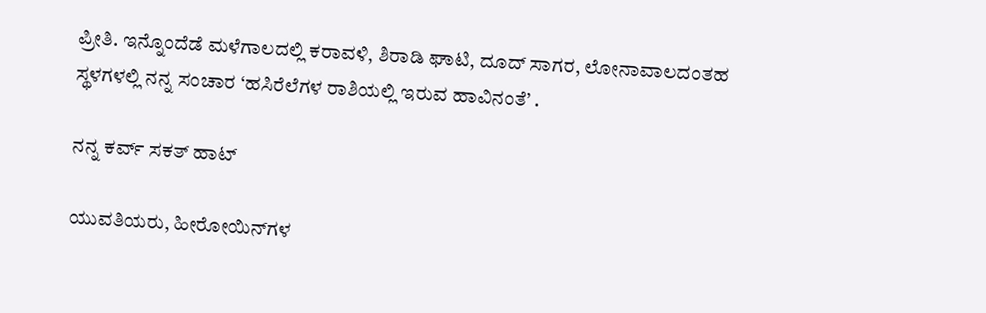ಪ್ರೀತಿ. ಇನ್ನೊಂದೆಡೆ ಮಳೆಗಾಲದಲ್ಲಿ ಕರಾವಳಿ, ಶಿರಾಡಿ ಘಾಟಿ, ದೂದ್‌ ಸಾಗರ, ಲೋನಾವಾಲದಂತಹ ಸ್ಥಳಗಳಲ್ಲಿ ನನ್ನ ಸಂಚಾರ ‘ಹಸಿರೆಲೆಗಳ ರಾಶಿಯಲ್ಲಿ ಇರುವ ಹಾವಿನಂತೆ’ .

ನನ್ನ ಕರ್ವ್‌ ಸಕತ್‌ ಹಾಟ್‌

ಯುವತಿಯರು, ಹೀರೋಯಿನ್‌ಗಳ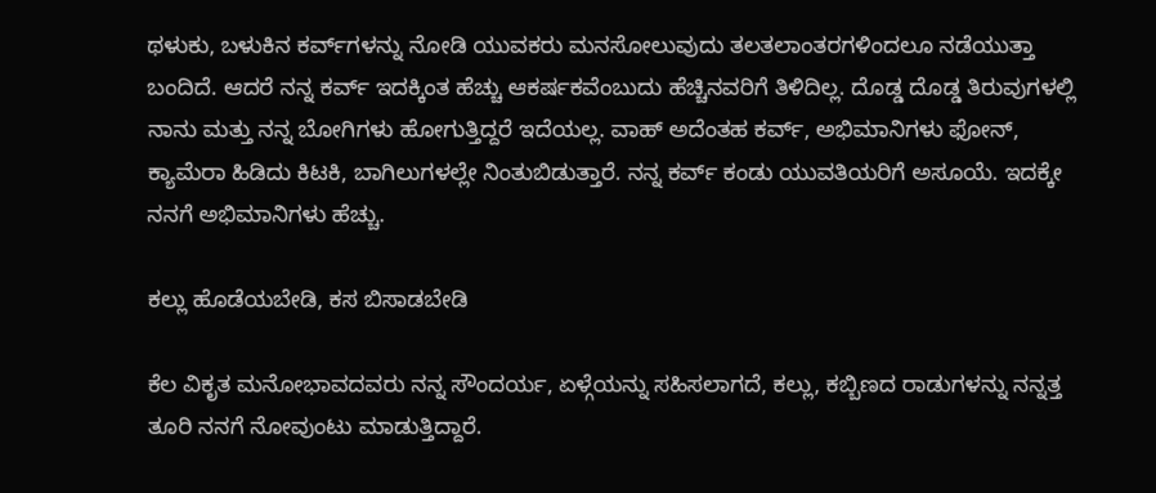ಥಳುಕು, ಬಳುಕಿನ ಕರ್ವ್‌ಗಳನ್ನು ನೋಡಿ ಯುವಕರು ಮನಸೋಲುವುದು ತಲತಲಾಂತರಗಳಿಂದಲೂ ನಡೆಯುತ್ತಾ ಬಂದಿದೆ. ಆದರೆ ನನ್ನ ಕರ್ವ್‌ ಇದಕ್ಕಿಂತ ಹೆಚ್ಚು ಆಕರ್ಷಕವೆಂಬುದು ಹೆಚ್ಚಿನವರಿಗೆ ತಿಳಿದಿಲ್ಲ. ದೊಡ್ಡ ದೊಡ್ಡ ತಿರುವುಗಳಲ್ಲಿ ನಾನು ಮತ್ತು ನನ್ನ ಬೋಗಿಗಳು ಹೋಗುತ್ತಿದ್ದರೆ ಇದೆಯಲ್ಲ. ವಾಹ್‌ ಅದೆಂತಹ ಕರ್ವ್‌, ಅಭಿಮಾನಿಗಳು ಫೋನ್‌, ಕ್ಯಾಮೆರಾ ಹಿಡಿದು ಕಿಟಕಿ, ಬಾಗಿಲುಗಳಲ್ಲೇ ನಿಂತುಬಿಡುತ್ತಾರೆ. ನನ್ನ ಕರ್ವ್‌ ಕಂಡು ಯುವತಿಯರಿಗೆ ಅಸೂಯೆ. ಇದಕ್ಕೇ ನನಗೆ ಅಭಿಮಾನಿಗಳು ಹೆಚ್ಚು.

ಕಲ್ಲು ಹೊಡೆಯಬೇಡಿ, ಕಸ ಬಿಸಾಡಬೇಡಿ

ಕೆಲ ವಿಕೃತ ಮನೋಭಾವದವರು ನನ್ನ ಸೌಂದರ್ಯ, ಏಳ್ಗೆಯನ್ನು ಸಹಿಸಲಾಗದೆ, ಕಲ್ಲು, ಕಬ್ಬಿಣದ ರಾಡುಗಳನ್ನು ನನ್ನತ್ತ ತೂರಿ ನನಗೆ ನೋವುಂಟು ಮಾಡುತ್ತಿದ್ದಾರೆ.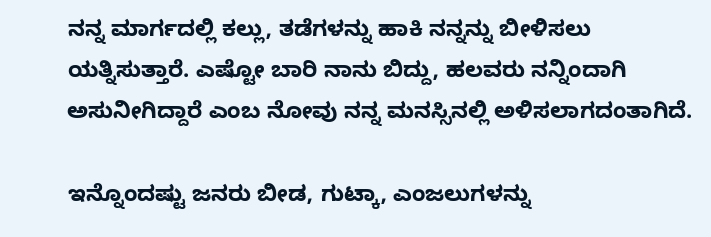ನನ್ನ ಮಾರ್ಗದಲ್ಲಿ ಕಲ್ಲು, ತಡೆಗಳನ್ನು ಹಾಕಿ ನನ್ನನ್ನು ಬೀಳಿಸಲು ಯತ್ನಿಸುತ್ತಾರೆ. ಎಷ್ಟೋ ಬಾರಿ ನಾನು ಬಿದ್ದು, ಹಲವರು ನನ್ನಿಂದಾಗಿ ಅಸುನೀಗಿದ್ದಾರೆ ಎಂಬ ನೋವು ನನ್ನ ಮನಸ್ಸಿನಲ್ಲಿ ಅಳಿಸಲಾಗದಂತಾಗಿದೆ.

ಇನ್ನೊಂದಷ್ಟು ಜನರು ಬೀಡ, ಗುಟ್ಕಾ, ಎಂಜಲುಗಳನ್ನು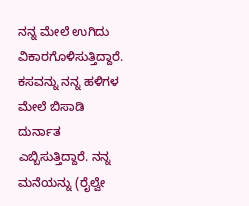ನನ್ನ ಮೇಲೆ ಉಗಿದು ವಿಕಾರಗೊಳಿಸುತ್ತಿದ್ದಾರೆ. ಕಸವನ್ನು ನನ್ನ ಹಳಿಗಳ ಮೇಲೆ ಬಿಸಾಡಿ ದುರ್ನಾತ ಎಬ್ಬಿಸುತ್ತಿದ್ದಾರೆ. ನನ್ನ ಮನೆಯನ್ನು (ರೈಲ್ವೇ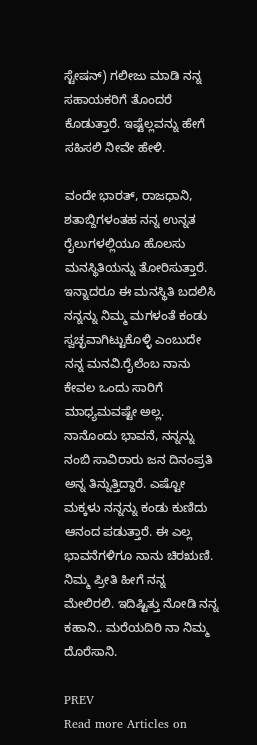ಸ್ಟೇಷನ್‌) ಗಲೀಜು ಮಾಡಿ ನನ್ನ ಸಹಾಯಕರಿಗೆ ತೊಂದರೆ ಕೊಡುತ್ತಾರೆ. ಇಷ್ಟೆಲ್ಲವನ್ನು ಹೇಗೆ ಸಹಿಸಲಿ ನೀವೇ ಹೇಳಿ.

ವಂದೇ ಭಾರತ್‌, ರಾಜಧಾನಿ, ಶತಾಬ್ದಿಗಳಂತಹ ನನ್ನ ಉನ್ನತ ರೈಲುಗಳಲ್ಲಿಯೂ ಹೊಲಸು ಮನಸ್ಥಿತಿಯನ್ನು ತೋರಿಸುತ್ತಾರೆ. ಇನ್ನಾದರೂ ಈ ಮನಸ್ಥಿತಿ ಬದಲಿಸಿ ನನ್ನನ್ನು ನಿಮ್ಮ ಮಗಳಂತೆ ಕಂಡು ಸ್ವಚ್ಛವಾಗಿಟ್ಟುಕೊಳ್ಳಿ ಎಂಬುದೇ ನನ್ನ ಮನವಿ.ರೈಲೆಂಬ ನಾನು ಕೇವಲ ಒಂದು ಸಾರಿಗೆ ಮಾಧ್ಯಮವಷ್ಟೇ ಅಲ್ಲ. ನಾನೊಂದು ಭಾವನೆ, ನನ್ನನ್ನು ನಂಬಿ ಸಾವಿರಾರು ಜನ ದಿನಂಪ್ರತಿ ಅನ್ನ ತಿನ್ನುತ್ತಿದ್ದಾರೆ. ಎಷ್ಟೋ ಮಕ್ಕಳು ನನ್ನನ್ನು ಕಂಡು ಕುಣಿದು ಆನಂದ ಪಡುತ್ತಾರೆ. ಈ ಎಲ್ಲ ಭಾವನೆಗಳಿಗೂ ನಾನು ಚಿರಋಣಿ. ನಿಮ್ಮ ಪ್ರೀತಿ ಹೀಗೆ ನನ್ನ ಮೇಲಿರಲಿ. ಇದಿಷ್ಟಿತ್ತು ನೋಡಿ ನನ್ನ ಕಹಾನಿ.. ಮರೆಯದಿರಿ ನಾ ನಿಮ್ಮ ದೊರೆಸಾನಿ.

PREV
Read more Articles on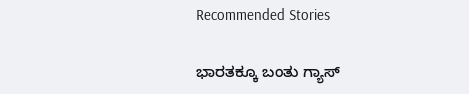Recommended Stories

ಭಾರತಕ್ಕೂ ಬಂತು ಗ್ಯಾಸ್‌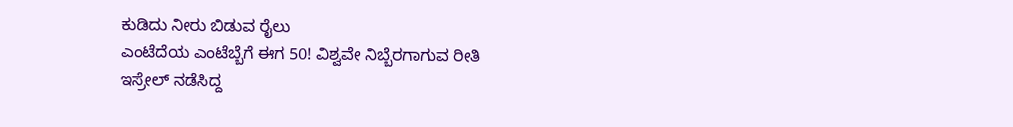ಕುಡಿದು ನೀರು ಬಿಡುವ ರೈಲು
ಎಂಟೆದೆಯ ಎಂಟೆಬ್ಬೆಗೆ ಈಗ 50! ವಿಶ್ವವೇ ನಿಬ್ಬೆರಗಾಗುವ ರೀತಿ ಇಸ್ರೇಲ್‌ ನಡೆಸಿದ್ದ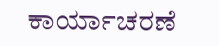ಕಾರ್ಯಾಚರಣೆ